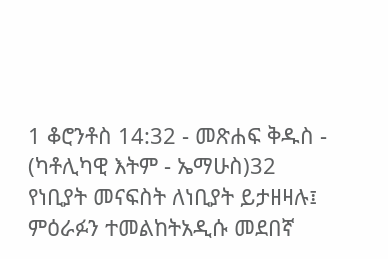1 ቆሮንቶስ 14:32 - መጽሐፍ ቅዱስ - (ካቶሊካዊ እትም - ኤማሁስ)32 የነቢያት መናፍስት ለነቢያት ይታዘዛሉ፤ ምዕራፉን ተመልከትአዲሱ መደበኛ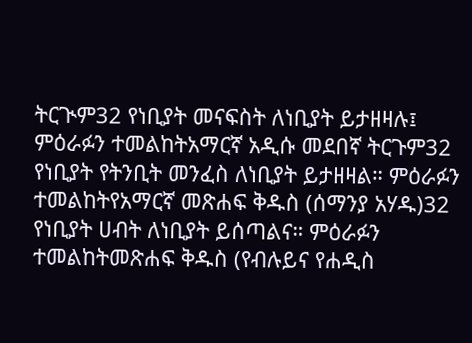ትርጒም32 የነቢያት መናፍስት ለነቢያት ይታዘዛሉ፤ ምዕራፉን ተመልከትአማርኛ አዲሱ መደበኛ ትርጉም32 የነቢያት የትንቢት መንፈስ ለነቢያት ይታዘዛል። ምዕራፉን ተመልከትየአማርኛ መጽሐፍ ቅዱስ (ሰማንያ አሃዱ)32 የነቢያት ሀብት ለነቢያት ይሰጣልና። ምዕራፉን ተመልከትመጽሐፍ ቅዱስ (የብሉይና የሐዲስ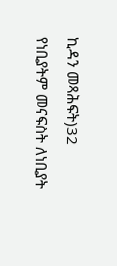ኪዳን መጻሕፍት)32 የነቢያትም መናፍስት ለነቢያት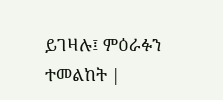ይገዛሉ፤ ምዕራፉን ተመልከት |